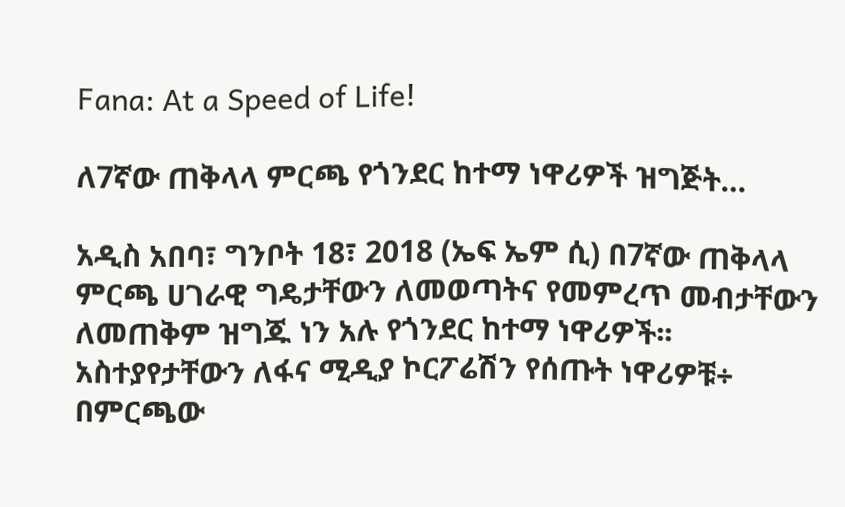Fana: At a Speed of Life!

ለ7ኛው ጠቅላላ ምርጫ የጎንደር ከተማ ነዋሪዎች ዝግጅት…

አዲስ አበባ፣ ግንቦት 18፣ 2018 (ኤፍ ኤም ሲ) በ7ኛው ጠቅላላ ምርጫ ሀገራዊ ግዴታቸውን ለመወጣትና የመምረጥ መብታቸውን ለመጠቅም ዝግጁ ነን አሉ የጎንደር ከተማ ነዋሪዎች፡፡ አስተያየታቸውን ለፋና ሚዲያ ኮርፖሬሽን የሰጡት ነዋሪዎቹ÷ በምርጫው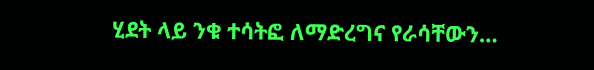ሂደት ላይ ንቁ ተሳትፎ ለማድረግና የራሳቸውን…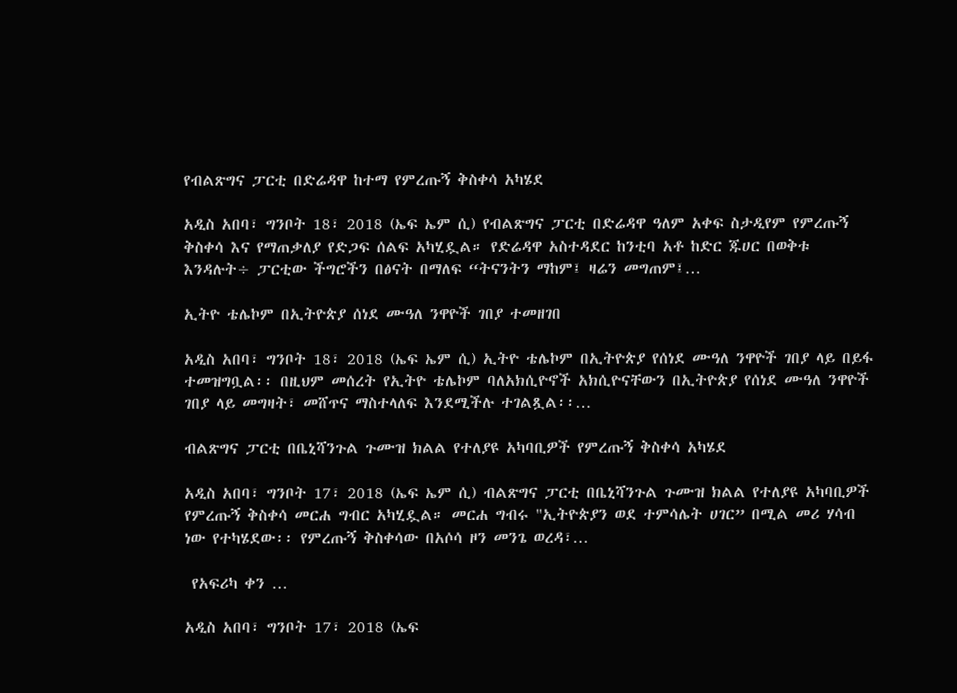የብልጽግና ፓርቲ በድሬዳዋ ከተማ የምረጡኝ ቅስቀሳ አካሄደ

አዲስ አበባ፣ ግንቦት 18፣ 2018 (ኤፍ ኤም ሲ) የብልጽግና ፓርቲ በድሬዳዋ ዓለም አቀፍ ስታዲየም የምረጡኝ ቅስቀሳ እና የማጠቃለያ የድጋፍ ሰልፍ አካሂዷል። የድሬዳዋ አስተዳደር ከንቲባ አቶ ከድር ጁሀር በወቅቱ እንዳሉት÷ ፓርቲው ችግሮችን በፅናት በማለፍ “ትናንትን ማከም፤ ዛሬን መግጠም፤…

ኢትዮ ቴሌኮም በኢትዮጵያ ሰነደ ሙዓለ ንዋዮች ገበያ ተመዘገበ

አዲስ አበባ፣ ግንቦት 18፣ 2018 (ኤፍ ኤም ሲ) ኢትዮ ቴሌኮም በኢትዮጵያ የሰነደ ሙዓለ ንዋዮች ገበያ ላይ በይፋ ተመዝግቧል፡፡ በዚህም መሰረት የኢትዮ ቴሌኮም ባለአክሲዮኖች አክሲዮናቸውን በኢትዮጵያ የሰነደ ሙዓለ ንዋዮች ገበያ ላይ መግዛት፣ መሸጥና ማስተላለፍ እንደሚችሉ ተገልጿል፡፡…

ብልጽግና ፓርቲ በቤኒሻንጉል ጉሙዝ ክልል የተለያዩ አካባቢዎች የምረጡኝ ቅስቀሳ አካሄደ

አዲስ አበባ፣ ግንቦት 17፣ 2018 (ኤፍ ኤም ሲ) ብልጽግና ፓርቲ በቤኒሻንጉል ጉሙዝ ክልል የተለያዩ አካባቢዎች የምረጡኝ ቅስቀሳ መርሐ ግብር አካሂዷል። መርሐ ግብሩ "ኢትዮጵያን ወደ ተምሳሌት ሀገር” በሚል መሪ ሃሳብ ነው የተካሄደው፡፡ የምረጡኝ ቅስቀሳው በአሶሳ ዞን መንጌ ወረዳ፣…

 የአፍሪካ ቀን …

አዲስ አበባ፣ ግንቦት 17፣ 2018 (ኤፍ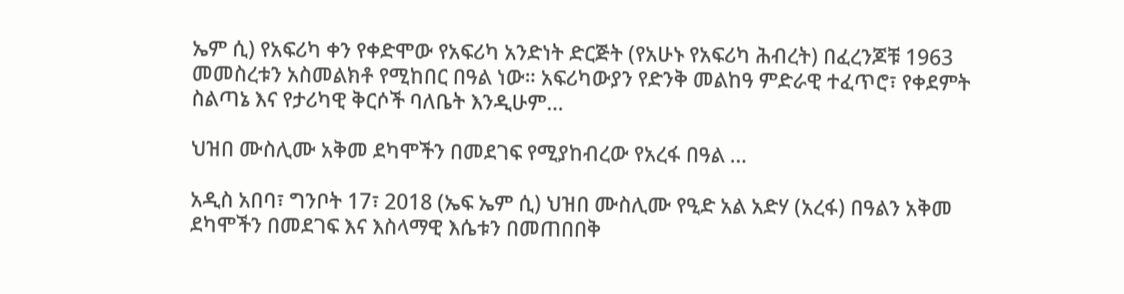ኤም ሲ) የአፍሪካ ቀን የቀድሞው የአፍሪካ አንድነት ድርጅት (የአሁኑ የአፍሪካ ሕብረት) በፈረንጆቹ 1963 መመስረቱን አስመልክቶ የሚከበር በዓል ነው። አፍሪካውያን የድንቅ መልከዓ ምድራዊ ተፈጥሮ፣ የቀደምት ስልጣኔ እና የታሪካዊ ቅርሶች ባለቤት እንዲሁም…

ህዝበ ሙስሊሙ አቅመ ደካሞችን በመደገፍ የሚያከብረው የአረፋ በዓል …

አዲስ አበባ፣ ግንቦት 17፣ 2018 (ኤፍ ኤም ሲ) ህዝበ ሙስሊሙ የዒድ አል አድሃ (አረፋ) በዓልን አቅመ ደካሞችን በመደገፍ እና እስላማዊ እሴቱን በመጠበበቅ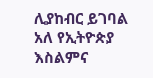ሊያከብር ይገባል አለ የኢትዮጵያ እስልምና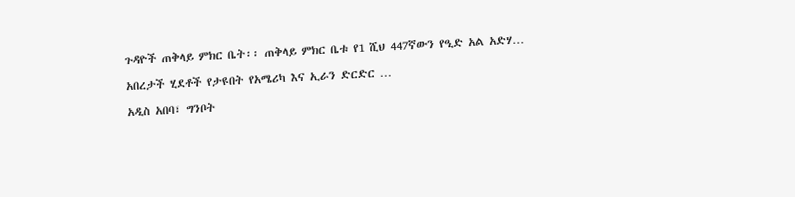ጉዳዮች ጠቅላይ ምክር ቤት፡፡ ጠቅላይ ምክር ቤቱ የ1 ሺህ 447ኛውን የዒድ አል አድሃ…

አበረታች ሂደቶች የታዩበት የአሜሪካ እና ኢራን ድርድር …

አዲስ አበባ፣ ግንቦት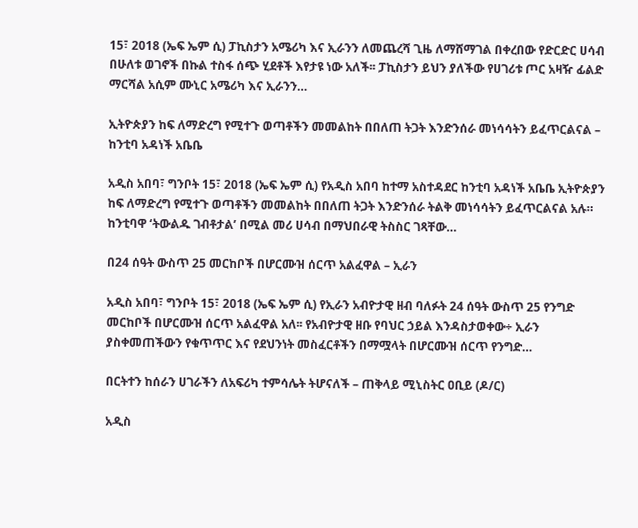15፣ 2018 (ኤፍ ኤም ሲ) ፓኪስታን አሜሪካ እና ኢራንን ለመጨረሻ ጊዜ ለማሸማገል በቀረበው የድርድር ሀሳብ በሁለቱ ወገኖች በኩል ተስፋ ሰጭ ሂደቶች እየታዩ ነው አለች፡፡ ፓኪስታን ይህን ያለችው የሀገሪቱ ጦር አዛዥ ፊልድ ማርሻል አሲም ሙኒር አሜሪካ እና ኢራንን…

ኢትዮጵያን ከፍ ለማድረግ የሚተጉ ወጣቶችን መመልከት በበለጠ ትጋት እንድንሰራ መነሳሳትን ይፈጥርልናል – ከንቲባ አዳነች አቤቤ

አዲስ አበባ፣ ግንቦት 15፣ 2018 (ኤፍ ኤም ሲ) የአዲስ አበባ ከተማ አስተዳደር ከንቲባ አዳነች አቤቤ ኢትዮጵያን ከፍ ለማድረግ የሚተጉ ወጣቶችን መመልከት በበለጠ ትጋት እንድንሰራ ትልቅ መነሳሳትን ይፈጥርልናል አሉ። ከንቲባዋ ‘ትውልዱ ገብቶታል’ በሚል መሪ ሀሳብ በማህበራዊ ትስስር ገጻቸው…

በ24 ሰዓት ውስጥ 25 መርከቦች በሆርሙዝ ሰርጥ አልፈዋል – ኢራን

አዲስ አበባ፣ ግንቦት 15፣ 2018 (ኤፍ ኤም ሲ) የኢራን አብዮታዊ ዘብ ባለፉት 24 ሰዓት ውስጥ 25 የንግድ መርከቦች በሆርሙዝ ሰርጥ አልፈዋል አለ፡፡ የአብዮታዊ ዘቡ የባህር ኃይል እንዳስታወቀው÷ ኢራን ያስቀመጠችውን የቁጥጥር እና የደህንነት መስፈርቶችን በማሟላት በሆርሙዝ ሰርጥ የንግድ…

በርትተን ከሰራን ሀገራችን ለአፍሪካ ተምሳሌት ትሆናለች – ጠቅላይ ሚኒስትር ዐቢይ (ዶ/ር)

አዲስ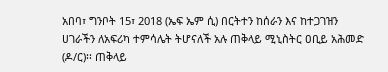አበባ፣ ግንቦት 15፣ 2018 (ኤፍ ኤም ሲ) በርትተን ከሰራን እና ከተጋገዝን ሀገራችን ለአፍሪካ ተምሳሌት ትሆናለች አሉ ጠቅላይ ሚኒስትር ዐቢይ አሕመድ (ዶ/ር)፡፡ ጠቅላይ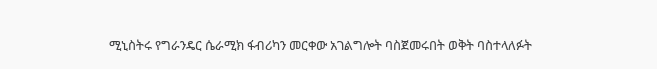ሚኒስትሩ የግራንዴር ሴራሚክ ፋብሪካን መርቀው አገልግሎት ባስጀመሩበት ወቅት ባስተላለፉት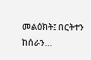መልዕክት፤ በርትተን ከሰራን…